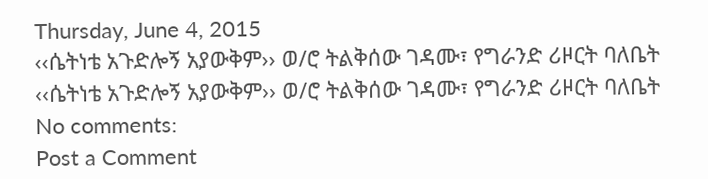Thursday, June 4, 2015
‹‹ሴትነቴ አጉድሎኝ አያውቅም›› ወ/ሮ ትልቅሰው ገዳሙ፣ የግራንድ ሪዞርት ባለቤት
‹‹ሴትነቴ አጉድሎኝ አያውቅም›› ወ/ሮ ትልቅሰው ገዳሙ፣ የግራንድ ሪዞርት ባለቤት
No comments:
Post a Comment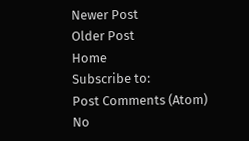Newer Post
Older Post
Home
Subscribe to:
Post Comments (Atom)
No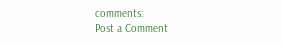comments:
Post a Comment